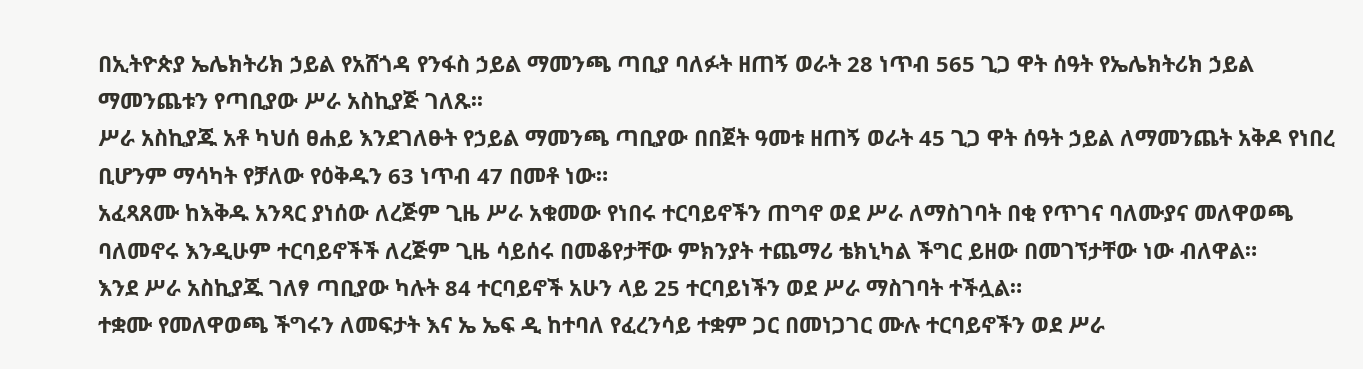በኢትዮጵያ ኤሌክትሪክ ኃይል የአሸጎዳ የንፋስ ኃይል ማመንጫ ጣቢያ ባለፉት ዘጠኝ ወራት 28 ነጥብ 565 ጊጋ ዋት ሰዓት የኤሌክትሪክ ኃይል ማመንጨቱን የጣቢያው ሥራ አስኪያጅ ገለጹ፡፡
ሥራ አስኪያጁ አቶ ካህሰ ፀሐይ እንደገለፁት የኃይል ማመንጫ ጣቢያው በበጀት ዓመቱ ዘጠኝ ወራት 45 ጊጋ ዋት ሰዓት ኃይል ለማመንጨት አቅዶ የነበረ ቢሆንም ማሳካት የቻለው የዕቅዱን 63 ነጥብ 47 በመቶ ነው።
አፈጻጸሙ ከእቅዱ አንጻር ያነሰው ለረጅም ጊዜ ሥራ አቁመው የነበሩ ተርባይኖችን ጠግኖ ወደ ሥራ ለማስገባት በቂ የጥገና ባለሙያና መለዋወጫ ባለመኖሩ እንዲሁም ተርባይኖችች ለረጅም ጊዜ ሳይሰሩ በመቆየታቸው ምክንያት ተጨማሪ ቴክኒካል ችግር ይዘው በመገኘታቸው ነው ብለዋል።
እንደ ሥራ አስኪያጁ ገለፃ ጣቢያው ካሉት 84 ተርባይኖች አሁን ላይ 25 ተርባይነችን ወደ ሥራ ማስገባት ተችሏል።
ተቋሙ የመለዋወጫ ችግሩን ለመፍታት እና ኤ ኤፍ ዲ ከተባለ የፈረንሳይ ተቋም ጋር በመነጋገር ሙሉ ተርባይኖችን ወደ ሥራ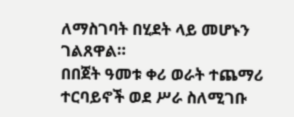ለማስገባት በሂደት ላይ መሆኑን ገልጸዋል።
በበጀት ዓመቱ ቀሪ ወራት ተጨማሪ ተርባይኖች ወደ ሥራ ስለሚገቡ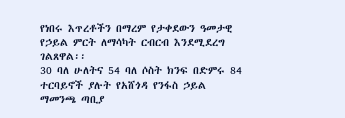የነበሩ እጥረቶችን በማረም የታቀደውን ዓመታዊ የኃይል ምርት ለማሳካት ርብርብ እንደሚደረግ ገልጸዋል፡፡
30 ባለ ሁለትና 54 ባለ ሶስት ክንፍ በድምሩ 84 ተርባይኖች ያሉት የአሸጎዳ የንፋስ ኃይል ማመንጫ ጣቢያ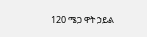120 ሜጋ ዋት ኃይል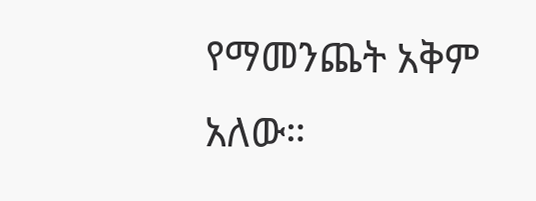የማመንጨት አቅም አለው።